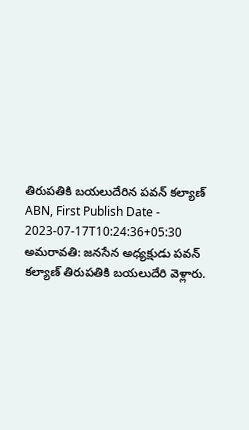తిరుపతికి బయలుదేరిన పవన్ కల్యాణ్
ABN, First Publish Date - 2023-07-17T10:24:36+05:30
అమరావతి: జనసేన అధ్యక్షుడు పవన్ కల్యాణ్ తిరుపతికి బయలుదేరి వెళ్లారు.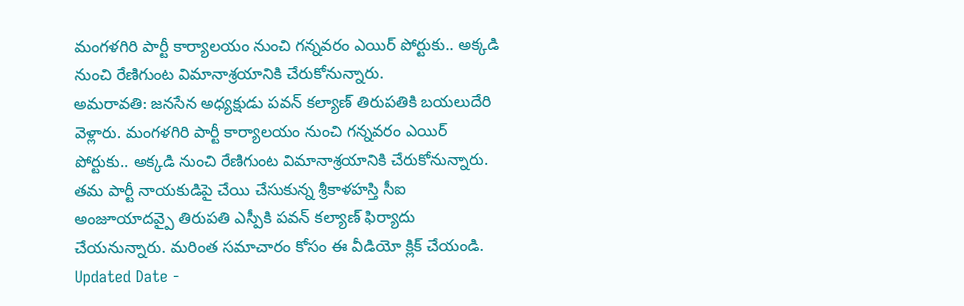మంగళగిరి పార్టీ కార్యాలయం నుంచి గన్నవరం ఎయిర్ పోర్టుకు.. అక్కడి నుంచి రేణిగుంట విమానాశ్రయానికి చేరుకోనున్నారు.
అమరావతి: జనసేన అధ్యక్షుడు పవన్ కల్యాణ్ తిరుపతికి బయలుదేరి వెళ్లారు. మంగళగిరి పార్టీ కార్యాలయం నుంచి గన్నవరం ఎయిర్ పోర్టుకు.. అక్కడి నుంచి రేణిగుంట విమానాశ్రయానికి చేరుకోనున్నారు. తమ పార్టీ నాయకుడిపై చేయి చేసుకున్న శ్రీకాళహస్తి సీఐ అంజూయాదవ్పై తిరుపతి ఎస్పీకి పవన్ కల్యాణ్ ఫిర్యాదు చేయనున్నారు. మరింత సమాచారం కోసం ఈ వీడియో క్లిక్ చేయండి.
Updated Date -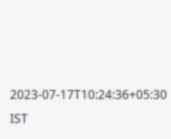2023-07-17T10:24:36+05:30 IST